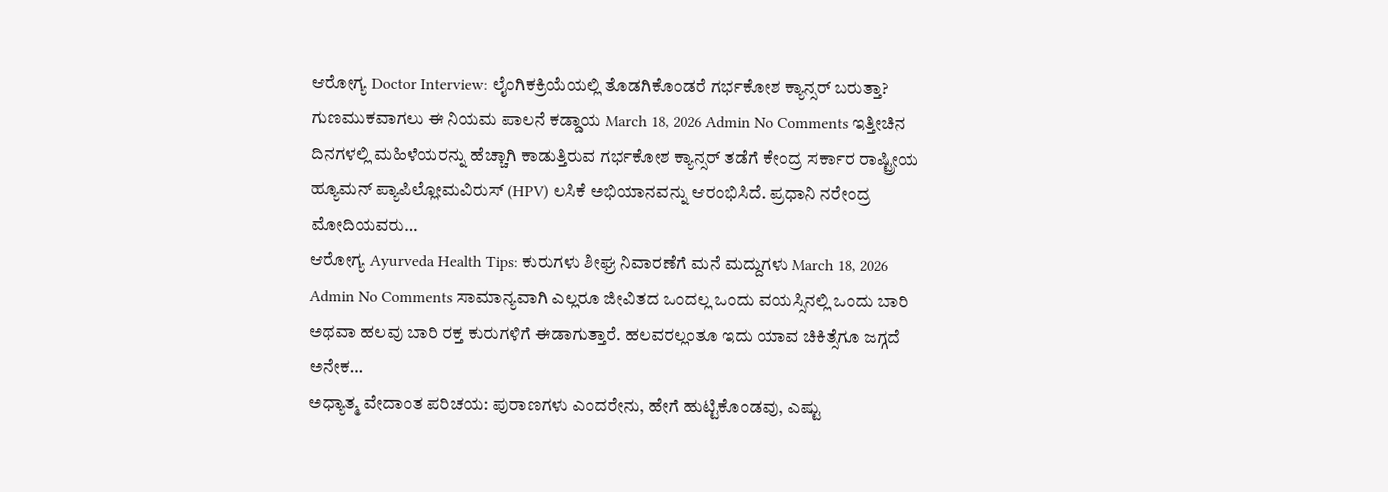ಆರೋಗ್ಯ Doctor Interview: ಲೈಂಗಿಕಕ್ರಿಯೆಯಲ್ಲಿ ತೊಡಗಿಕೊಂಡರೆ ಗರ್ಭಕೋಶ ಕ್ಯಾನ್ಸರ್ ಬರುತ್ತಾ? ಗುಣಮುಕವಾಗಲು ಈ ನಿಯಮ ಪಾಲನೆ ಕಡ್ಡಾಯ March 18, 2026 Admin No Comments ಇತ್ತೀಚಿನ ದಿನಗಳಲ್ಲಿ ಮಹಿಳೆಯರನ್ನು ಹೆಚ್ಚಾಗಿ ಕಾಡುತ್ತಿರುವ ಗರ್ಭಕೋಶ ಕ್ಯಾನ್ಸರ್ ತಡೆಗೆ ಕೇಂದ್ರ ಸರ್ಕಾರ ರಾಷ್ಟ್ರೀಯ ಹ್ಯೂಮನ್ ಪ್ಯಾಪಿಲ್ಲೋಮವಿರುಸ್ (HPV) ಲಸಿಕೆ ಅಭಿಯಾನವನ್ನು ಆರಂಭಿಸಿದೆ. ಪ್ರಧಾನಿ ನರೇಂದ್ರ ಮೋದಿಯವರು…
ಆರೋಗ್ಯ Ayurveda Health Tips: ಕುರುಗಳು ಶೀಘ್ರ ನಿವಾರಣೆಗೆ ಮನೆ ಮದ್ದುಗಳು March 18, 2026 Admin No Comments ಸಾಮಾನ್ಯವಾಗಿ ಎಲ್ಲರೂ ಜೀವಿತದ ಒಂದಲ್ಲ ಒಂದು ವಯಸ್ಸಿನಲ್ಲಿ ಒಂದು ಬಾರಿ ಅಥವಾ ಹಲವು ಬಾರಿ ರಕ್ತ ಕುರುಗಳಿಗೆ ಈಡಾಗುತ್ತಾರೆ. ಹಲವರಲ್ಲಂತೂ ಇದು ಯಾವ ಚಿಕಿತ್ಸೆಗೂ ಜಗ್ಗದೆ ಅನೇಕ…
ಅಧ್ಯಾತ್ಮ ವೇದಾಂತ ಪರಿಚಯ: ಪುರಾಣಗಳು ಎಂದರೇನು, ಹೇಗೆ ಹುಟ್ಟಿಕೊಂಡವು, ಎಷ್ಟು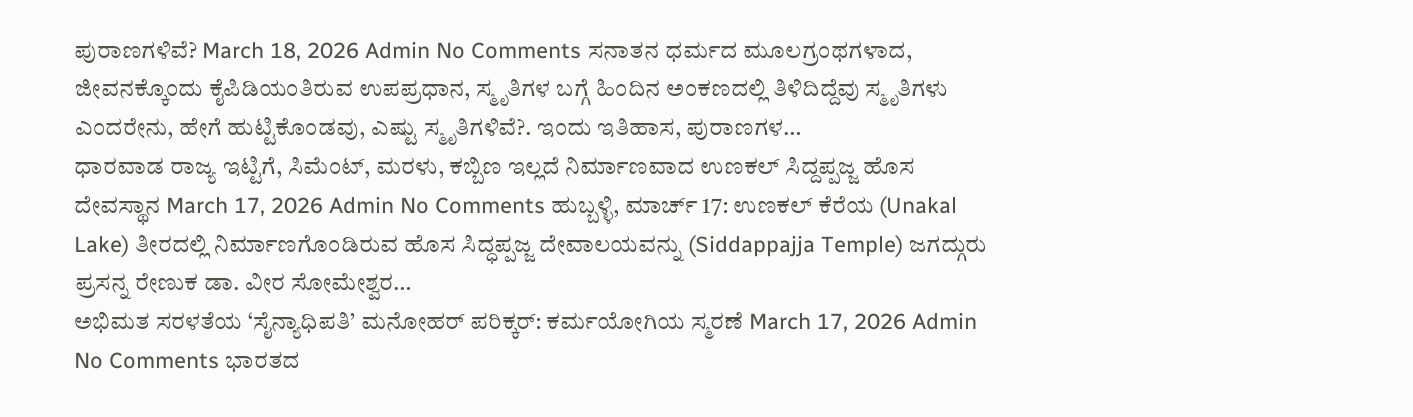ಪುರಾಣಗಳಿವೆ? March 18, 2026 Admin No Comments ಸನಾತನ ಧರ್ಮದ ಮೂಲಗ್ರಂಥಗಳಾದ, ಜೀವನಕ್ಕೊಂದು ಕೈಪಿಡಿಯಂತಿರುವ ಉಪಪ್ರಧಾನ, ಸ್ಮೃತಿಗಳ ಬಗ್ಗೆ ಹಿಂದಿನ ಅಂಕಣದಲ್ಲಿ ತಿಳಿದಿದ್ದೆವು ಸ್ಮೃತಿಗಳು ಎಂದರೇನು, ಹೇಗೆ ಹುಟ್ಟಿಕೊಂಡವು, ಎಷ್ಟು ಸ್ಮೃತಿಗಳಿವೆ?. ಇಂದು ಇತಿಹಾಸ, ಪುರಾಣಗಳ…
ಧಾರವಾಡ ರಾಜ್ಯ ಇಟ್ಟಿಗೆ, ಸಿಮೆಂಟ್, ಮರಳು, ಕಬ್ಬಿಣ ಇಲ್ಲದೆ ನಿರ್ಮಾಣವಾದ ಉಣಕಲ್ ಸಿದ್ದಪ್ಪಜ್ಜ ಹೊಸ ದೇವಸ್ಥಾನ March 17, 2026 Admin No Comments ಹುಬ್ಬಳ್ಳಿ, ಮಾರ್ಚ್ 17: ಉಣಕಲ್ ಕೆರೆಯ (Unakal Lake) ತೀರದಲ್ಲಿ ನಿರ್ಮಾಣಗೊಂಡಿರುವ ಹೊಸ ಸಿದ್ಧಪ್ಪಜ್ಜ ದೇವಾಲಯವನ್ನು (Siddappajja Temple) ಜಗದ್ಗುರು ಪ್ರಸನ್ನ ರೇಣುಕ ಡಾ. ವೀರ ಸೋಮೇಶ್ವರ…
ಅಭಿಮತ ಸರಳತೆಯ ‘ಸೈನ್ಯಾಧಿಪತಿ’ ಮನೋಹರ್ ಪರಿಕ್ಕರ್: ಕರ್ಮಯೋಗಿಯ ಸ್ಮರಣೆ March 17, 2026 Admin No Comments ಭಾರತದ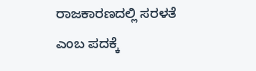ರಾಜಕಾರಣದಲ್ಲಿ ಸರಳತೆ ಎಂಬ ಪದಕ್ಕೆ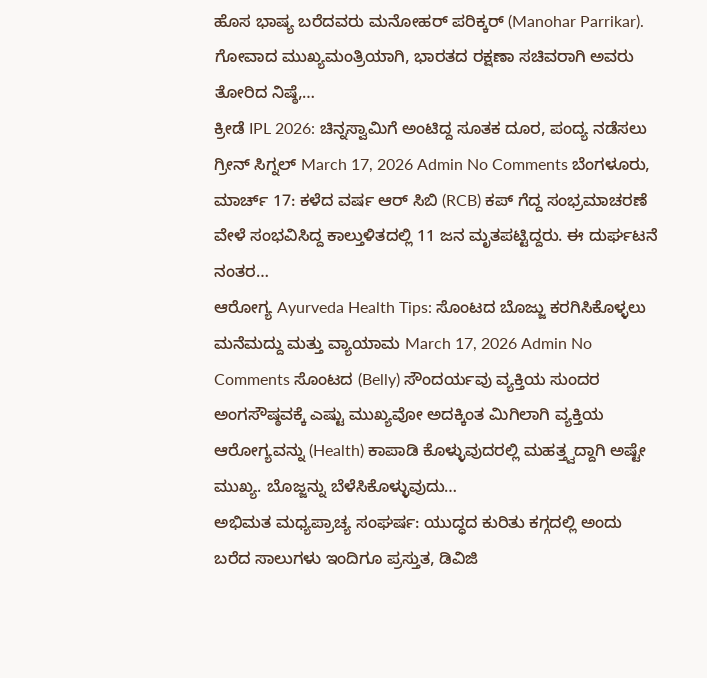ಹೊಸ ಭಾಷ್ಯ ಬರೆದವರು ಮನೋಹರ್ ಪರಿಕ್ಕರ್ (Manohar Parrikar). ಗೋವಾದ ಮುಖ್ಯಮಂತ್ರಿಯಾಗಿ, ಭಾರತದ ರಕ್ಷಣಾ ಸಚಿವರಾಗಿ ಅವರು ತೋರಿದ ನಿಷ್ಠೆ,…
ಕ್ರೀಡೆ IPL 2026: ಚಿನ್ನಸ್ವಾಮಿಗೆ ಅಂಟಿದ್ದ ಸೂತಕ ದೂರ, ಪಂದ್ಯ ನಡೆಸಲು ಗ್ರೀನ್ ಸಿಗ್ನಲ್ March 17, 2026 Admin No Comments ಬೆಂಗಳೂರು, ಮಾರ್ಚ್ 17: ಕಳೆದ ವರ್ಷ ಆರ್ ಸಿಬಿ (RCB) ಕಪ್ ಗೆದ್ದ ಸಂಭ್ರಮಾಚರಣೆ ವೇಳೆ ಸಂಭವಿಸಿದ್ದ ಕಾಲ್ತುಳಿತದಲ್ಲಿ 11 ಜನ ಮೃತಪಟ್ಟಿದ್ದರು. ಈ ದುರ್ಘಟನೆ ನಂತರ…
ಆರೋಗ್ಯ Ayurveda Health Tips: ಸೊಂಟದ ಬೊಜ್ಜು ಕರಗಿಸಿಕೊಳ್ಳಲು ಮನೆಮದ್ದು ಮತ್ತು ವ್ಯಾಯಾಮ March 17, 2026 Admin No Comments ಸೊಂಟದ (Belly) ಸೌಂದರ್ಯವು ವ್ಯಕ್ತಿಯ ಸುಂದರ ಅಂಗಸೌಷ್ಠವಕ್ಕೆ ಎಷ್ಟು ಮುಖ್ಯವೋ ಅದಕ್ಕಿಂತ ಮಿಗಿಲಾಗಿ ವ್ಯಕ್ತಿಯ ಆರೋಗ್ಯವನ್ನು (Health) ಕಾಪಾಡಿ ಕೊಳ್ಳುವುದರಲ್ಲಿ ಮಹತ್ತ್ವದ್ದಾಗಿ ಅಷ್ಟೇ ಮುಖ್ಯ. ಬೊಜ್ಜನ್ನು ಬೆಳೆಸಿಕೊಳ್ಳುವುದು…
ಅಭಿಮತ ಮಧ್ಯಪ್ರಾಚ್ಯ ಸಂಘರ್ಷ: ಯುದ್ಧದ ಕುರಿತು ಕಗ್ಗದಲ್ಲಿ ಅಂದು ಬರೆದ ಸಾಲುಗಳು ಇಂದಿಗೂ ಪ್ರಸ್ತುತ, ಡಿವಿಜಿ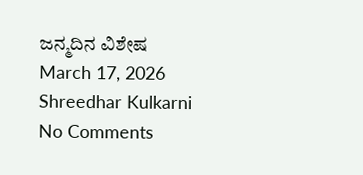ಜನ್ಮದಿನ ವಿಶೇಷ March 17, 2026 Shreedhar Kulkarni No Comments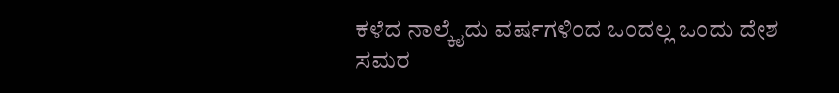ಕಳೆದ ನಾಲ್ಕೈದು ವರ್ಷಗಳಿಂದ ಒಂದಲ್ಲ ಒಂದು ದೇಶ ಸಮರ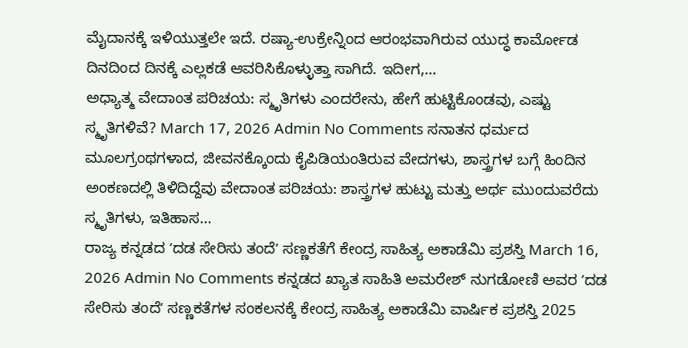ಮೈದಾನಕ್ಕೆ ಇಳಿಯುತ್ತಲೇ ಇದೆ. ರಷ್ಯಾ-ಉಕ್ರೇನ್ನಿಂದ ಆರಂಭವಾಗಿರುವ ಯುದ್ಧ ಕಾರ್ಮೋಡ ದಿನದಿಂದ ದಿನಕ್ಕೆ ಎಲ್ಲಕಡೆ ಆವರಿಸಿಕೊಳ್ಳುತ್ತಾ ಸಾಗಿದೆ. ಇದೀಗ,…
ಅಧ್ಯಾತ್ಮ ವೇದಾಂತ ಪರಿಚಯ: ಸ್ಮೃತಿಗಳು ಎಂದರೇನು, ಹೇಗೆ ಹುಟ್ಟಿಕೊಂಡವು, ಎಷ್ಟು ಸ್ಮೃತಿಗಳಿವೆ? March 17, 2026 Admin No Comments ಸನಾತನ ಧರ್ಮದ ಮೂಲಗ್ರಂಥಗಳಾದ, ಜೀವನಕ್ಕೊಂದು ಕೈಪಿಡಿಯಂತಿರುವ ವೇದಗಳು, ಶಾಸ್ತ್ರಗಳ ಬಗ್ಗೆ ಹಿಂದಿನ ಅಂಕಣದಲ್ಲಿ ತಿಳಿದಿದ್ದೆವು ವೇದಾಂತ ಪರಿಚಯ: ಶಾಸ್ತ್ರಗಳ ಹುಟ್ಟು ಮತ್ತು ಅರ್ಥ ಮುಂದುವರೆದು ಸ್ಮೃತಿಗಳು, ಇತಿಹಾಸ…
ರಾಜ್ಯ ಕನ್ನಡದ ʼದಡ ಸೇರಿಸು ತಂದೆʼ ಸಣ್ಣಕತೆಗೆ ಕೇಂದ್ರ ಸಾಹಿತ್ಯ ಅಕಾಡೆಮಿ ಪ್ರಶಸ್ತಿ March 16, 2026 Admin No Comments ಕನ್ನಡದ ಖ್ಯಾತ ಸಾಹಿತಿ ಅಮರೇಶ್ ನುಗಡೋಣಿ ಅವರ ʼದಡ ಸೇರಿಸು ತಂದೆʼ ಸಣ್ಣಕತೆಗಳ ಸಂಕಲನಕ್ಕೆ ಕೇಂದ್ರ ಸಾಹಿತ್ಯ ಅಕಾಡೆಮಿ ವಾರ್ಷಿಕ ಪ್ರಶಸ್ತಿ 2025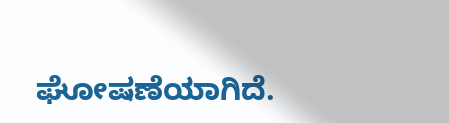ಘೋಷಣೆಯಾಗಿದೆ.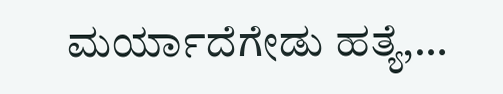ಮರ್ಯಾದೆಗೇಡು ಹತ್ಯೆ,…